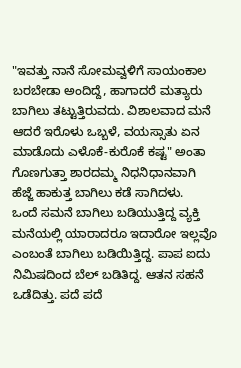"ಇವತ್ತು ನಾನೆ ಸೋಮವ್ವಳಿಗೆ ಸಾಯಂಕಾಲ ಬರಬೇಡಾ ಅಂದಿದ್ದೆ, ಹಾಗಾದರೆ ಮತ್ಯಾರು ಬಾಗಿಲು ತಟ್ಟುತ್ತಿರುವದು. ವಿಶಾಲವಾದ ಮನೆ ಆದರೆ ಇರೊಳು ಒಬ್ಬಳೆ, ವಯಸ್ಸಾತು ಏನ ಮಾಡೊದು ಎಳೊಕೆ-ಕುರೊಕೆ ಕಷ್ಟ" ಅಂತಾ ಗೊಣಗುತ್ತಾ ಶಾರದಮ್ಮ ನಿಧನಿಧಾನವಾಗಿ ಹೆಜ್ಜೆ ಹಾಕುತ್ತ ಬಾಗಿಲು ಕಡೆ ಸಾಗಿದಳು.
ಒಂದೆ ಸಮನೆ ಬಾಗಿಲು ಬಡಿಯುತ್ತಿದ್ದ ವ್ಯಕ್ತಿ ಮನೆಯಲ್ಲಿ ಯಾರಾದರೂ ಇದಾರೋ ಇಲ್ಲವೊ ಎಂಬಂತೆ ಬಾಗಿಲು ಬಡಿಯಿತ್ತಿದ್ದ. ಪಾಪ ಐದು ನಿಮಿಷದಿಂದ ಬೆಲ್ ಬಡಿತಿದ್ದ. ಆತನ ಸಹನೆ ಒಡೆದಿತ್ತು. ಪದೆ ಪದೆ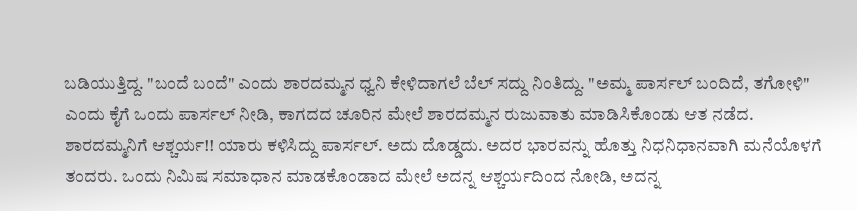ಬಡಿಯುತ್ತಿದ್ದ. "ಬಂದೆ ಬಂದೆ" ಎಂದು ಶಾರದಮ್ಮನ ಧ್ವನಿ ಕೇಳಿದಾಗಲೆ ಬೆಲ್ ಸದ್ದು ನಿಂತಿದ್ದು. "ಅಮ್ಮ ಪಾರ್ಸಲ್ ಬಂದಿದೆ, ತಗೋಳಿ" ಎಂದು ಕೈಗೆ ಒಂದು ಪಾರ್ಸಲ್ ನೀಡಿ, ಕಾಗದದ ಚೂರಿನ ಮೇಲೆ ಶಾರದಮ್ಮನ ರುಜುವಾತು ಮಾಡಿಸಿಕೊಂಡು ಆತ ನಡೆದ.
ಶಾರದಮ್ಮನಿಗೆ ಆಶ್ಚರ್ಯ!! ಯಾರು ಕಳಿಸಿದ್ದು ಪಾರ್ಸಲ್. ಅದು ದೊಡ್ಡದು. ಅದರ ಭಾರವನ್ನು ಹೊತ್ತು ನಿಧನಿಧಾನವಾಗಿ ಮನೆಯೊಳಗೆ ತಂದರು. ಒಂದು ನಿಮಿಷ ಸಮಾಧಾನ ಮಾಡಕೊಂಡಾದ ಮೇಲೆ ಅದನ್ನ ಆಶ್ಚರ್ಯದಿಂದ ನೋಡಿ, ಅದನ್ನ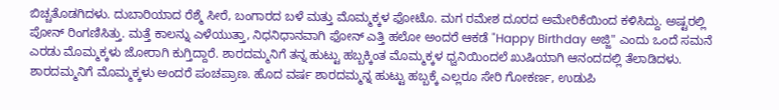ಬಿಚ್ಚತೊಡಗಿದಳು. ದುಬಾರಿಯಾದ ರೆಶ್ಮೆ ಸೀರೆ, ಬಂಗಾರದ ಬಳೆ ಮತ್ತು ಮೊಮ್ಮಕ್ಕಳ ಫೋಟೊ. ಮಗ ರಮೇಶ ದೂರದ ಅಮೇರಿಕೆಯಿಂದ ಕಳಿಸಿದ್ದು. ಅಷ್ಟರಲ್ಲಿ ಪೋನ್ ರಿಂಗಣಿಸಿತ್ತು. ಮತ್ತೆ ಕಾಲನ್ನು ಎಳೆಯುತ್ತಾ, ನಿಧನಿಧಾನವಾಗಿ ಫೋನ್ ಎತ್ತಿ ಹಲೋ ಅಂದರೆ ಆಕಡೆ "Happy Birthday ಅಜ್ಜಿ" ಎಂದು ಒಂದೆ ಸಮನೆ ಎರಡು ಮೊಮ್ಮಕ್ಕಳು ಜೋರಾಗಿ ಕುಗ್ತಿದ್ದಾರೆ. ಶಾರದಮ್ಮನಿಗೆ ತನ್ನ ಹುಟ್ಟು ಹಬ್ಬಕ್ಕಿಂತ ಮೊಮ್ಮಕ್ಕಳ ಧ್ವನಿಯಿಂದಲೆ ಖುಷಿಯಾಗಿ ಆನಂದದಲ್ಲಿ ತೆಲಾಡಿದಳು. ಶಾರದಮ್ಮನಿಗೆ ಮೊಮ್ಮಕ್ಕಳು ಅಂದರೆ ಪಂಚಪ್ರಾಣ. ಹೊದ ವರ್ಷ ಶಾರದಮ್ಮನ್ನ ಹುಟ್ಟು ಹಬ್ಬಕ್ಕೆ ಎಲ್ಲರೂ ಸೇರಿ ಗೋಕರ್ಣ, ಉಡುಪಿ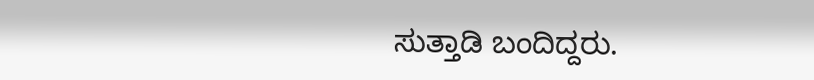ಸುತ್ತಾಡಿ ಬಂದಿದ್ದರು.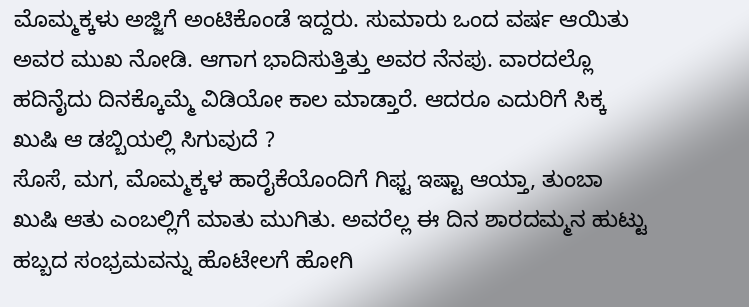ಮೊಮ್ಮಕ್ಕಳು ಅಜ್ಜಿಗೆ ಅಂಟಿಕೊಂಡೆ ಇದ್ದರು. ಸುಮಾರು ಒಂದ ವರ್ಷ ಆಯಿತು ಅವರ ಮುಖ ನೋಡಿ. ಆಗಾಗ ಭಾದಿಸುತ್ತಿತ್ತು ಅವರ ನೆನಪು. ವಾರದಲ್ಲೊ ಹದಿನೈದು ದಿನಕ್ಕೊಮ್ಮೆ ವಿಡಿಯೋ ಕಾಲ ಮಾಡ್ತಾರೆ. ಆದರೂ ಎದುರಿಗೆ ಸಿಕ್ಕ ಖುಷಿ ಆ ಡಬ್ಬಿಯಲ್ಲಿ ಸಿಗುವುದೆ ?
ಸೊಸೆ, ಮಗ, ಮೊಮ್ಮಕ್ಕಳ ಹಾರೈಕೆಯೊಂದಿಗೆ ಗಿಫ್ಟ ಇಷ್ಟಾ ಆಯ್ತಾ, ತುಂಬಾ ಖುಷಿ ಆತು ಎಂಬಲ್ಲಿಗೆ ಮಾತು ಮುಗಿತು. ಅವರೆಲ್ಲ ಈ ದಿನ ಶಾರದಮ್ಮನ ಹುಟ್ಟು ಹಬ್ಬದ ಸಂಭ್ರಮವನ್ನು ಹೊಟೇಲಗೆ ಹೋಗಿ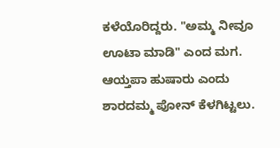ಕಳೆಯೊರಿದ್ದರು. "ಅಮ್ಮ ನೀವೂ ಊಟಾ ಮಾಡಿ" ಎಂದ ಮಗ. ಆಯ್ತಪಾ ಹುಷಾರು ಎಂದು ಶಾರದಮ್ಮ ಪೋನ್ ಕೆಳಗಿಟ್ಟಲು.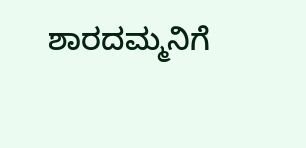ಶಾರದಮ್ಮನಿಗೆ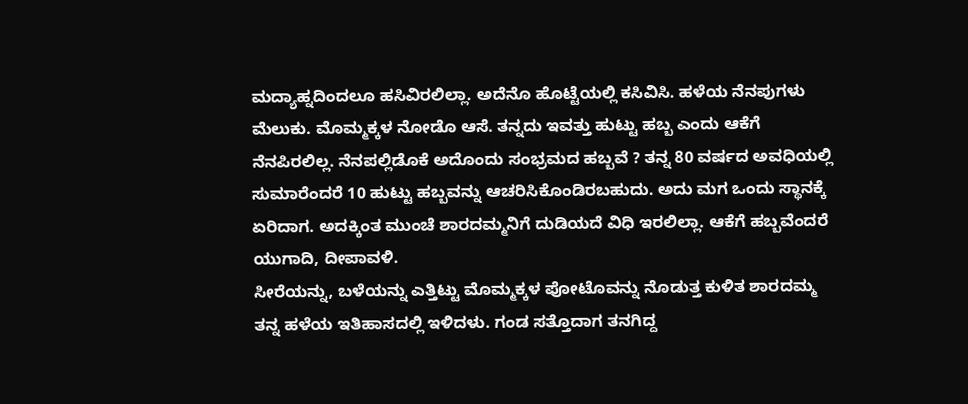ಮದ್ಯಾಹ್ನದಿಂದಲೂ ಹಸಿವಿರಲಿಲ್ಲಾ. ಅದೆನೊ ಹೊಟ್ಟೆಯಲ್ಲಿ ಕಸಿವಿಸಿ. ಹಳೆಯ ನೆನಪುಗಳು ಮೆಲುಕು. ಮೊಮ್ಮಕ್ಕಳ ನೋಡೊ ಆಸೆ. ತನ್ನದು ಇವತ್ತು ಹುಟ್ಟು ಹಬ್ಬ ಎಂದು ಆಕೆಗೆ ನೆನಪಿರಲಿಲ್ಲ. ನೆನಪಲ್ಲಿಡೊಕೆ ಅದೊಂದು ಸಂಭ್ರಮದ ಹಬ್ಬವೆ ? ತನ್ನ 80 ವರ್ಷದ ಅವಧಿಯಲ್ಲಿ ಸುಮಾರೆಂದರೆ 10 ಹುಟ್ಟು ಹಬ್ಬವನ್ನು ಆಚರಿಸಿಕೊಂಡಿರಬಹುದು. ಅದು ಮಗ ಒಂದು ಸ್ಥಾನಕ್ಕೆ ಏರಿದಾಗ. ಅದಕ್ಕಿಂತ ಮುಂಚೆ ಶಾರದಮ್ಮನಿಗೆ ದುಡಿಯದೆ ವಿಧಿ ಇರಲಿಲ್ಲಾ. ಆಕೆಗೆ ಹಬ್ಬವೆಂದರೆ ಯುಗಾದಿ, ದೀಪಾವಳಿ.
ಸೀರೆಯನ್ನು, ಬಳೆಯನ್ನು ಎತ್ತಿಟ್ಟು ಮೊಮ್ಮಕ್ಕಳ ಪೋಟೊವನ್ನು ನೊಡುತ್ತ ಕುಳಿತ ಶಾರದಮ್ಮ ತನ್ನ ಹಳೆಯ ಇತಿಹಾಸದಲ್ಲಿ ಇಳಿದಳು. ಗಂಡ ಸತ್ತೊದಾಗ ತನಗಿದ್ದ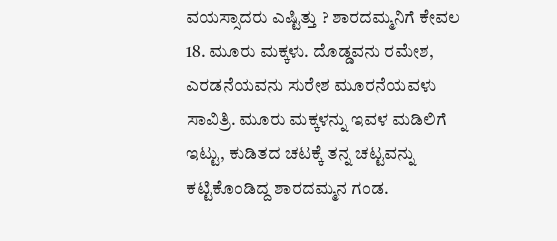ವಯಸ್ಸಾದರು ಎಷ್ಟಿತ್ತು ? ಶಾರದಮ್ಮನಿಗೆ ಕೇವಲ 18. ಮೂರು ಮಕ್ಕಳು. ದೊಡ್ಡವನು ರಮೇಶ, ಎರಡನೆಯವನು ಸುರೇಶ ಮೂರನೆಯವಳು ಸಾವಿತ್ರಿ. ಮೂರು ಮಕ್ಕಳನ್ನು ಇವಳ ಮಡಿಲಿಗೆ ಇಟ್ಟು, ಕುಡಿತದ ಚಟಕ್ಕೆ ತನ್ನ ಚಟ್ಟವನ್ನು ಕಟ್ಟಿಕೊಂಡಿದ್ದ ಶಾರದಮ್ಮನ ಗಂಡ.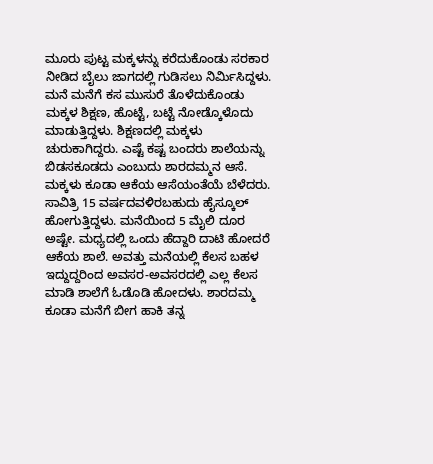ಮೂರು ಪುಟ್ಟ ಮಕ್ಕಳನ್ನು ಕರೆದುಕೊಂಡು ಸರಕಾರ ನೀಡಿದ ಬೈಲು ಜಾಗದಲ್ಲಿ ಗುಡಿಸಲು ನಿರ್ಮಿಸಿದ್ದಳು. ಮನೆ ಮನೆಗೆ ಕಸ ಮುಸುರೆ ತೊಳೆದುಕೊಂಡು ಮಕ್ಕಳ ಶಿಕ್ಷಣ, ಹೊಟ್ಟೆ, ಬಟ್ಟೆ ನೋಡ್ಕೊಳೊದು ಮಾಡುತ್ತಿದ್ದಳು. ಶಿಕ್ಷಣದಲ್ಲಿ ಮಕ್ಕಳು ಚುರುಕಾಗಿದ್ದರು. ಎಷ್ಟೆ ಕಷ್ಟ ಬಂದರು ಶಾಲೆಯನ್ನು ಬಿಡಸಕೂಡದು ಎಂಬುದು ಶಾರದಮ್ಮನ ಆಸೆ. ಮಕ್ಕಳು ಕೂಡಾ ಆಕೆಯ ಆಸೆಯಂತೆಯೆ ಬೆಳೆದರು.
ಸಾವಿತ್ರಿ 15 ವರ್ಷದವಳಿರಬಹುದು ಹೈಸ್ಕೂಲ್ ಹೋಗುತ್ತಿದ್ದಳು. ಮನೆಯಿಂದ 5 ಮೈಲಿ ದೂರ ಅಷ್ಟೇ. ಮಧ್ಯದಲ್ಲಿ ಒಂದು ಹೆದ್ದಾರಿ ದಾಟಿ ಹೋದರೆ ಆಕೆಯ ಶಾಲೆ. ಅವತ್ತು ಮನೆಯಲ್ಲಿ ಕೆಲಸ ಬಹಳ ಇದ್ದುದ್ದರಿಂದ ಅವಸರ-ಅವಸರದಲ್ಲಿ ಎಲ್ಲ ಕೆಲಸ ಮಾಡಿ ಶಾಲೆಗೆ ಓಡೊಡಿ ಹೋದಳು. ಶಾರದಮ್ಮ ಕೂಡಾ ಮನೆಗೆ ಬೀಗ ಹಾಕಿ ತನ್ನ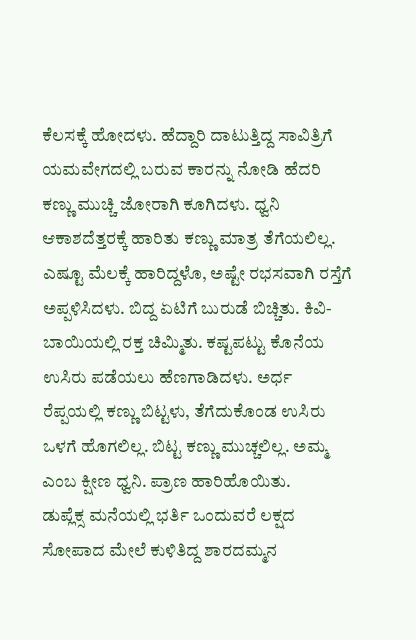ಕೆಲಸಕ್ಕೆ ಹೋದಳು. ಹೆದ್ದಾರಿ ದಾಟುತ್ತಿದ್ದ ಸಾವಿತ್ರಿಗೆ ಯಮವೇಗದಲ್ಲಿ ಬರುವ ಕಾರನ್ನು ನೋಡಿ ಹೆದರಿ ಕಣ್ಣು ಮುಚ್ಚಿ ಜೋರಾಗಿ ಕೂಗಿದಳು. ಧ್ವನಿ ಆಕಾಶದೆತ್ತರಕ್ಕೆ ಹಾರಿತು ಕಣ್ಣು ಮಾತ್ರ ತೆಗೆಯಲಿಲ್ಲ. ಎಷ್ಟೂ ಮೆಲಕ್ಕೆ ಹಾರಿದ್ದಳೊ, ಅಷ್ಟೇ ರಭಸವಾಗಿ ರಸ್ತೆಗೆ ಅಪ್ಪಳಿಸಿದಳು. ಬಿದ್ದ ಏಟಿಗೆ ಬುರುಡೆ ಬಿಚ್ಚಿತು. ಕಿವಿ-ಬಾಯಿಯಲ್ಲಿ ರಕ್ತ ಚಿಮ್ಮಿತು. ಕಷ್ಟಪಟ್ಟು ಕೊನೆಯ ಉಸಿರು ಪಡೆಯಲು ಹೆಣಗಾಡಿದಳು. ಅರ್ಧ ರೆಪ್ಪಯಲ್ಲಿ ಕಣ್ಣು ಬಿಟ್ಟಳು, ತೆಗೆದುಕೊಂಡ ಉಸಿರು ಒಳಗೆ ಹೊಗಲಿಲ್ಲ. ಬಿಟ್ಟ ಕಣ್ಣು ಮುಚ್ಚಲಿಲ್ಲ. ಅಮ್ಮ ಎಂಬ ಕ್ಷೀಣ ಧ್ವನಿ. ಪ್ರಾಣ ಹಾರಿಹೊಯಿತು.
ಡುಪ್ಲೆಕ್ಸ ಮನೆಯಲ್ಲಿ ಭರ್ತಿ ಒಂದುವರೆ ಲಕ್ಷದ ಸೋಪಾದ ಮೇಲೆ ಕುಳಿತಿದ್ದ ಶಾರದಮ್ಮನ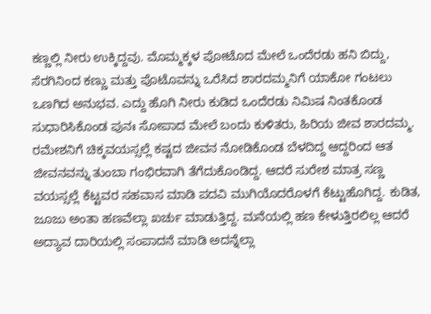ಕಣ್ಣಲ್ಲಿ ನೀರು ಉಕ್ಕಿದ್ದವು. ಮೊಮ್ಮಕ್ಕಳ ಪೋಟೊದ ಮೇಲೆ ಒಂದೆರಡು ಹನಿ ಬಿದ್ದು, ಸೆರಗಿನಿಂದ ಕಣ್ಣು ಮತ್ತು ಪೊಟೊವನ್ನು ಒರೆಸಿದ ಶಾರದಮ್ಮನಿಗೆ ಯಾಕೋ ಗಂಟಲು ಒಣಗಿದ ಅನುಭವ. ಎದ್ದು ಹೊಗಿ ನೀರು ಕುಡಿದ ಒಂದೆರಡು ನಿಮಿಷ ನಿಂತಕೊಂಡ ಸುಧಾರಿಸಿಕೊಂಡ ಪುನಃ ಸೋಪಾದ ಮೇಲೆ ಬಂದು ಕುಳಿತರು, ಹಿರಿಯ ಜೀವ ಶಾರದಮ್ಮ.
ರಮೇಶನಿಗೆ ಚಿಕ್ಕವಯಸ್ಸಲ್ಲೆ ಕಷ್ಟದ ಜೀವನ ನೋಡಿಕೊಂಡ ಬೆಳದಿದ್ದ ಆದ್ದರಿಂದ ಆತ ಜೀವನವನ್ನು ತುಂಬಾ ಗಂಭಿರವಾಗಿ ತೆಗೆದುಕೊಂಡಿದ್ದ. ಆದರೆ ಸುರೇಶ ಮಾತ್ರ ಸಣ್ಣ ವಯಸ್ಸಲ್ಲೆ ಕೆಟ್ಟವರ ಸಹವಾಸ ಮಾಡಿ ಪದವಿ ಮುಗಿಯೊದರೊಳಗೆ ಕೆಟ್ಟುಹೊಗಿದ್ದ. ಕುಡಿತ, ಜೂಜು ಅಂತಾ ಹಣವೆಲ್ಲಾ ಖರ್ಚು ಮಾಡುತ್ತಿದ್ದ. ಮನೆಯಲ್ಲಿ ಹಣ ಕೇಳುತ್ತಿರಲಿಲ್ಲ ಆದರೆ ಅದ್ಯಾವ ದಾರಿಯಲ್ಲಿ ಸಂಪಾದನೆ ಮಾಡಿ ಅದನ್ನೆಲ್ಲಾ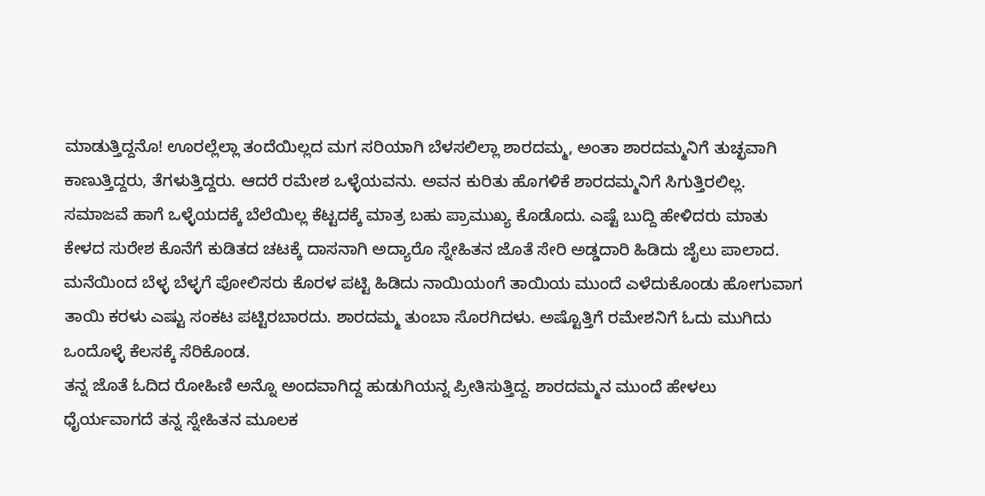ಮಾಡುತ್ತಿದ್ದನೊ! ಊರಲ್ಲೆಲ್ಲಾ ತಂದೆಯಿಲ್ಲದ ಮಗ ಸರಿಯಾಗಿ ಬೆಳಸಲಿಲ್ಲಾ ಶಾರದಮ್ಮ, ಅಂತಾ ಶಾರದಮ್ಮನಿಗೆ ತುಚ್ಛವಾಗಿ ಕಾಣುತ್ತಿದ್ದರು, ತೆಗಳುತ್ತಿದ್ದರು. ಆದರೆ ರಮೇಶ ಒಳ್ಳೆಯವನು. ಅವನ ಕುರಿತು ಹೊಗಳಿಕೆ ಶಾರದಮ್ಮನಿಗೆ ಸಿಗುತ್ತಿರಲಿಲ್ಲ. ಸಮಾಜವೆ ಹಾಗೆ ಒಳ್ಳೆಯದಕ್ಕೆ ಬೆಲೆಯಿಲ್ಲ ಕೆಟ್ಟದಕ್ಕೆ ಮಾತ್ರ ಬಹು ಪ್ರಾಮುಖ್ಯ ಕೊಡೊದು. ಎಷ್ಟೆ ಬುದ್ದಿ ಹೇಳಿದರು ಮಾತು ಕೇಳದ ಸುರೇಶ ಕೊನೆಗೆ ಕುಡಿತದ ಚಟಕ್ಕೆ ದಾಸನಾಗಿ ಅದ್ಯಾರೊ ಸ್ನೇಹಿತನ ಜೊತೆ ಸೇರಿ ಅಡ್ಡದಾರಿ ಹಿಡಿದು ಜೈಲು ಪಾಲಾದ. ಮನೆಯಿಂದ ಬೆಳ್ಳ ಬೆಳ್ಳಗೆ ಪೋಲಿಸರು ಕೊರಳ ಪಟ್ಟಿ ಹಿಡಿದು ನಾಯಿಯಂಗೆ ತಾಯಿಯ ಮುಂದೆ ಎಳೆದುಕೊಂಡು ಹೋಗುವಾಗ ತಾಯಿ ಕರಳು ಎಷ್ಟು ಸಂಕಟ ಪಟ್ಟಿರಬಾರದು. ಶಾರದಮ್ಮ ತುಂಬಾ ಸೊರಗಿದಳು. ಅಷ್ಟೊತ್ತಿಗೆ ರಮೇಶನಿಗೆ ಓದು ಮುಗಿದು ಒಂದೊಳ್ಳೆ ಕೆಲಸಕ್ಕೆ ಸೆರಿಕೊಂಡ.
ತನ್ನ ಜೊತೆ ಓದಿದ ರೋಹಿಣಿ ಅನ್ನೊ ಅಂದವಾಗಿದ್ದ ಹುಡುಗಿಯನ್ನ ಪ್ರೀತಿಸುತ್ತಿದ್ದ. ಶಾರದಮ್ಮನ ಮುಂದೆ ಹೇಳಲು ಧೈರ್ಯವಾಗದೆ ತನ್ನ ಸ್ನೇಹಿತನ ಮೂಲಕ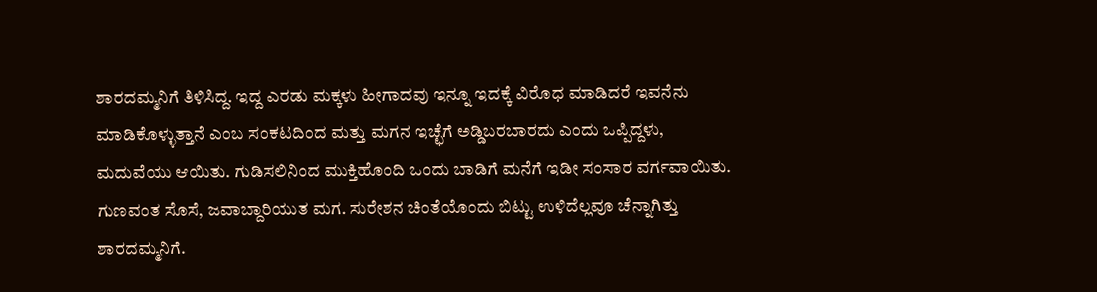ಶಾರದಮ್ಮನಿಗೆ ತಿಳಿಸಿದ್ದ. ಇದ್ದ ಎರಡು ಮಕ್ಕಳು ಹೀಗಾದವು ಇನ್ನೂ ಇದಕ್ಕೆ ವಿರೊಧ ಮಾಡಿದರೆ ಇವನೆನು ಮಾಡಿಕೊಳ್ಳುತ್ತಾನೆ ಎಂಬ ಸಂಕಟದಿಂದ ಮತ್ತು ಮಗನ ಇಚ್ಛೆಗೆ ಅಡ್ಡಿಬರಬಾರದು ಎಂದು ಒಪ್ಪಿದ್ದಳು, ಮದುವೆಯು ಆಯಿತು. ಗುಡಿಸಲಿನಿಂದ ಮುಕ್ತಿಹೊಂದಿ ಒಂದು ಬಾಡಿಗೆ ಮನೆಗೆ ಇಡೀ ಸಂಸಾರ ವರ್ಗವಾಯಿತು. ಗುಣವಂತ ಸೊಸೆ, ಜವಾಬ್ದಾರಿಯುತ ಮಗ. ಸುರೇಶನ ಚಿಂತೆಯೊಂದು ಬಿಟ್ಟು ಉಳಿದೆಲ್ಲವೂ ಚೆನ್ನಾಗಿತ್ತು ಶಾರದಮ್ಮನಿಗೆ.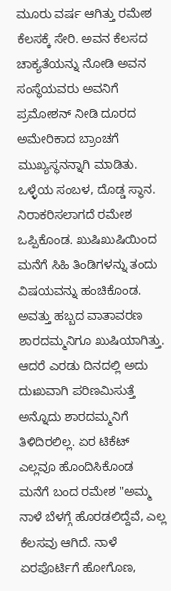ಮೂರು ವರ್ಷ ಆಗಿತ್ತು ರಮೇಶ ಕೆಲಸಕ್ಕೆ ಸೇರಿ. ಅವನ ಕೆಲಸದ ಚಾಕ್ಯತೆಯನ್ನು ನೋಡಿ ಅವನ ಸಂಸ್ಥೆಯವರು ಅವನಿಗೆ ಪ್ರಮೋಶನ್ ನೀಡಿ ದೂರದ ಅಮೇರಿಕಾದ ಬ್ರಾಂಚಗೆ ಮುಖ್ಯಸ್ಥನನ್ನಾಗಿ ಮಾಡಿತು. ಒಳ್ಳೆಯ ಸಂಬಳ, ದೊಡ್ಡ ಸ್ಥಾನ. ನಿರಾಕರಿಸಲಾಗದೆ ರಮೇಶ ಒಪ್ಪಿಕೊಂಡ. ಖುಷಿಖುಷಿಯಿಂದ ಮನೆಗೆ ಸಿಹಿ ತಿಂಡಿಗಳನ್ನು ತಂದು ವಿಷಯವನ್ನು ಹಂಚಿಕೊಂಡ. ಅವತ್ತು ಹಬ್ಬದ ವಾತಾವರಣ ಶಾರದಮ್ಮನಿಗೂ ಖುಷಿಯಾಗಿತ್ತು. ಆದರೆ ಎರಡು ದಿನದಲ್ಲಿ ಅದು ದುಃಖವಾಗಿ ಪರಿಣಮಿಸುತ್ತೆ ಅನ್ನೊದು ಶಾರದಮ್ಮನಿಗೆ ತಿಳಿದಿರಲಿಲ್ಲ. ಏರ ಟಿಕೆಟ್ ಎಲ್ಲವೂ ಹೊಂದಿಸಿಕೊಂಡ ಮನೆಗೆ ಬಂದ ರಮೇಶ "ಅಮ್ಮ ನಾಳೆ ಬೆಳಗ್ಗೆ ಹೊರಡಲಿದ್ದೆವೆ, ಎಲ್ಲ ಕೆಲಸವು ಆಗಿದೆ. ನಾಳೆ ಏರಪೊರ್ಟಿಗೆ ಹೋಗೊಣ,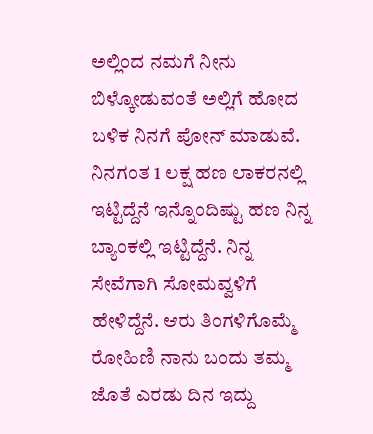ಅಲ್ಲಿಂದ ನಮಗೆ ನೀನು ಬಿಳ್ಕೋಡುವಂತೆ ಅಲ್ಲಿಗೆ ಹೋದ ಬಳಿಕ ನಿನಗೆ ಪೋನ್ ಮಾಡುವೆ. ನಿನಗಂತ 1 ಲಕ್ಷ ಹಣ ಲಾಕರನಲ್ಲಿ ಇಟ್ಟಿದ್ದೆನೆ ಇನ್ನೊಂದಿಷ್ಟು ಹಣ ನಿನ್ನ ಬ್ಯಾಂಕಲ್ಲಿ ಇಟ್ಟಿದ್ದೆನೆ. ನಿನ್ನ ಸೇವೆಗಾಗಿ ಸೋಮವ್ವಳಿಗೆ ಹೇಳಿದ್ದೆನೆ. ಆರು ತಿಂಗಳಿಗೊಮ್ಮೆ ರೋಹಿಣಿ ನಾನು ಬಂದು ತಮ್ಮ ಜೊತೆ ಎರಡು ದಿನ ಇದ್ದು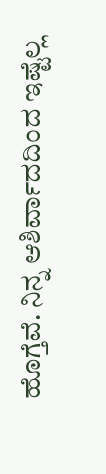ಹೊಗ್ತೆವೆ. ನಿನ್ನ ಆಶಿರ್ವಾದದಿಂದ ಇಷ್ಟೆಲ್ಲ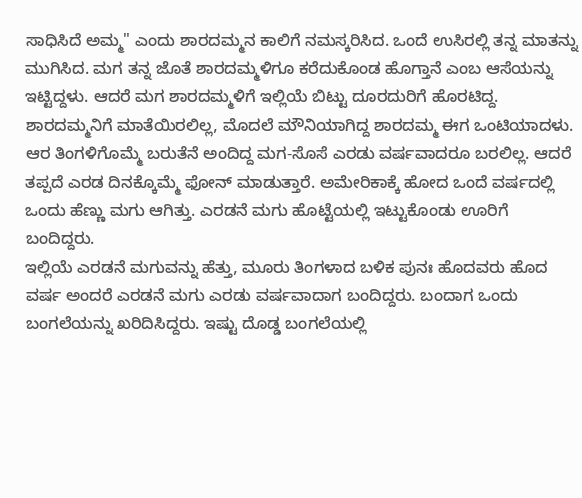ಸಾಧಿಸಿದೆ ಅಮ್ಮ" ಎಂದು ಶಾರದಮ್ಮನ ಕಾಲಿಗೆ ನಮಸ್ಕರಿಸಿದ. ಒಂದೆ ಉಸಿರಲ್ಲಿ ತನ್ನ ಮಾತನ್ನು ಮುಗಿಸಿದ. ಮಗ ತನ್ನ ಜೊತೆ ಶಾರದಮ್ಮಳಿಗೂ ಕರೆದುಕೊಂಡ ಹೊಗ್ತಾನೆ ಎಂಬ ಆಸೆಯನ್ನು ಇಟ್ಟಿದ್ದಳು. ಆದರೆ ಮಗ ಶಾರದಮ್ಮಳಿಗೆ ಇಲ್ಲಿಯೆ ಬಿಟ್ಟು ದೂರದುರಿಗೆ ಹೊರಟಿದ್ದ. ಶಾರದಮ್ಮನಿಗೆ ಮಾತೆಯಿರಲಿಲ್ಲ, ಮೊದಲೆ ಮೌನಿಯಾಗಿದ್ದ ಶಾರದಮ್ಮ ಈಗ ಒಂಟಿಯಾದಳು.
ಆರ ತಿಂಗಳಿಗೊಮ್ಮೆ ಬರುತೆನೆ ಅಂದಿದ್ದ ಮಗ-ಸೊಸೆ ಎರಡು ವರ್ಷವಾದರೂ ಬರಲಿಲ್ಲ. ಆದರೆ ತಪ್ಪದೆ ಎರಡ ದಿನಕ್ಕೊಮ್ಮೆ ಫೋನ್ ಮಾಡುತ್ತಾರೆ. ಅಮೇರಿಕಾಕ್ಕೆ ಹೋದ ಒಂದೆ ವರ್ಷದಲ್ಲಿ ಒಂದು ಹೆಣ್ಣು ಮಗು ಆಗಿತ್ತು. ಎರಡನೆ ಮಗು ಹೊಟ್ಟೆಯಲ್ಲಿ ಇಟ್ಟುಕೊಂಡು ಊರಿಗೆ ಬಂದಿದ್ದರು.
ಇಲ್ಲಿಯೆ ಎರಡನೆ ಮಗುವನ್ನು ಹೆತ್ತು, ಮೂರು ತಿಂಗಳಾದ ಬಳಿಕ ಪುನಃ ಹೊದವರು ಹೊದ ವರ್ಷ ಅಂದರೆ ಎರಡನೆ ಮಗು ಎರಡು ವರ್ಷವಾದಾಗ ಬಂದಿದ್ದರು. ಬಂದಾಗ ಒಂದು ಬಂಗಲೆಯನ್ನು ಖರಿದಿಸಿದ್ದರು. ಇಷ್ಟು ದೊಡ್ಡ ಬಂಗಲೆಯಲ್ಲಿ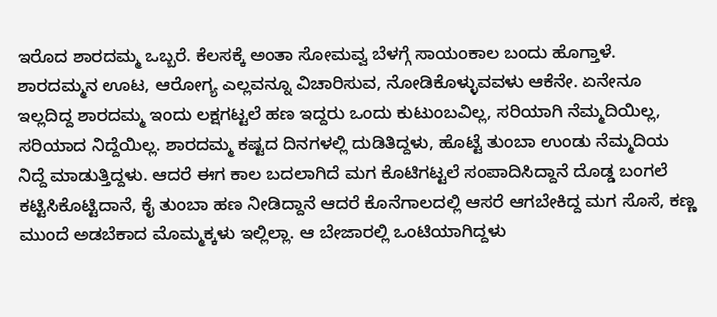ಇರೊದ ಶಾರದಮ್ಮ ಒಬ್ಬರೆ. ಕೆಲಸಕ್ಕೆ ಅಂತಾ ಸೋಮವ್ವ ಬೆಳಗ್ಗೆ ಸಾಯಂಕಾಲ ಬಂದು ಹೊಗ್ತಾಳೆ. ಶಾರದಮ್ಮನ ಊಟ, ಆರೋಗ್ಯ ಎಲ್ಲವನ್ನೂ ವಿಚಾರಿಸುವ, ನೋಡಿಕೊಳ್ಳುವವಳು ಆಕೆನೇ. ಏನೇನೂ ಇಲ್ಲದಿದ್ದ ಶಾರದಮ್ಮ ಇಂದು ಲಕ್ಷಗಟ್ಟಲೆ ಹಣ ಇದ್ದರು ಒಂದು ಕುಟುಂಬವಿಲ್ಲ, ಸರಿಯಾಗಿ ನೆಮ್ಮದಿಯಿಲ್ಲ, ಸರಿಯಾದ ನಿದ್ದೆಯಿಲ್ಲ. ಶಾರದಮ್ಮ ಕಷ್ಟದ ದಿನಗಳಲ್ಲಿ ದುಡಿತಿದ್ದಳು, ಹೊಟ್ಟೆ ತುಂಬಾ ಉಂಡು ನೆಮ್ಮದಿಯ ನಿದ್ದೆ ಮಾಡುತ್ತಿದ್ದಳು. ಆದರೆ ಈಗ ಕಾಲ ಬದಲಾಗಿದೆ ಮಗ ಕೊಟಿಗಟ್ಟಲೆ ಸಂಪಾದಿಸಿದ್ದಾನೆ ದೊಡ್ಡ ಬಂಗಲೆ ಕಟ್ಟಿಸಿಕೊಟ್ಟಿದಾನೆ, ಕೈ ತುಂಬಾ ಹಣ ನೀಡಿದ್ದಾನೆ ಆದರೆ ಕೊನೆಗಾಲದಲ್ಲಿ ಆಸರೆ ಆಗಬೇಕಿದ್ದ ಮಗ ಸೊಸೆ, ಕಣ್ಣ ಮುಂದೆ ಅಡಬೆಕಾದ ಮೊಮ್ಮಕ್ಕಳು ಇಲ್ಲಿಲ್ಲಾ. ಆ ಬೇಜಾರಲ್ಲಿ ಒಂಟಿಯಾಗಿದ್ದಳು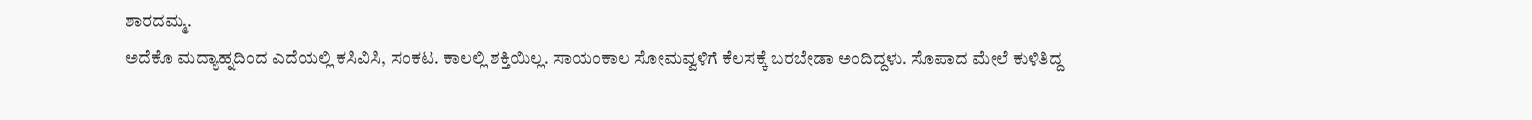ಶಾರದಮ್ಮ.
ಅದೆಕೊ ಮದ್ಯಾಹ್ನದಿಂದ ಎದೆಯಲ್ಲಿ ಕಸಿವಿಸಿ, ಸಂಕಟ. ಕಾಲಲ್ಲಿ ಶಕ್ತಿಯಿಲ್ಲ. ಸಾಯಂಕಾಲ ಸೋಮವ್ವಳಿಗೆ ಕೆಲಸಕ್ಕೆ ಬರಬೇಡಾ ಅಂದಿದ್ದಳು. ಸೊಪಾದ ಮೇಲೆ ಕುಳಿತಿದ್ದ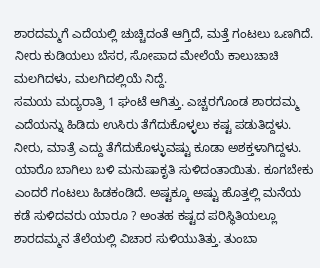ಶಾರದಮ್ಮಗೆ ಎದೆಯಲ್ಲಿ ಚುಚ್ಚಿದಂತೆ ಆಗ್ತಿದೆ, ಮತ್ತೆ ಗಂಟಲು ಒಣಗಿದೆ. ನೀರು ಕುಡಿಯಲು ಬೆಸರ, ಸೋಪಾದ ಮೇಲೆಯೆ ಕಾಲುಚಾಚಿ ಮಲಗಿದಳು, ಮಲಗಿದಲ್ಲಿಯೆ ನಿದ್ದೆ.
ಸಮಯ ಮದ್ಯರಾತ್ರಿ 1 ಘಂಟೆ ಆಗಿತ್ತು. ಎಚ್ಚರಗೊಂಡ ಶಾರದಮ್ಮ ಎದೆಯನ್ನು ಹಿಡಿದು ಉಸಿರು ತೆಗೆದುಕೊಳ್ಳಲು ಕಷ್ಟ ಪಡುತಿದ್ದಳು. ನೀರು, ಮಾತ್ರೆ ಎದ್ದು ತೆಗೆದುಕೊಳ್ಳುವಷ್ಟು ಕೂಡಾ ಅಶಕ್ತಳಾಗಿದ್ದಳು. ಯಾರೊ ಬಾಗಿಲು ಬಳಿ ಮನುಷಾಕೃತಿ ಸುಳಿದಂತಾಯಿತು. ಕೂಗಬೇಕು ಎಂದರೆ ಗಂಟಲು ಹಿಡಕಂಡಿದೆ. ಅಷ್ಟಕ್ಕೂ ಅಷ್ಟು ಹೊತ್ತಲ್ಲಿ ಮನೆಯ ಕಡೆ ಸುಳಿದವರು ಯಾರೂ ? ಅಂತಹ ಕಷ್ಟದ ಪರಿಸ್ಥಿತಿಯಲ್ಲೂ ಶಾರದಮ್ಮನ ತೆಲೆಯಲ್ಲಿ ವಿಚಾರ ಸುಳಿಯುತಿತ್ತು. ತುಂಬಾ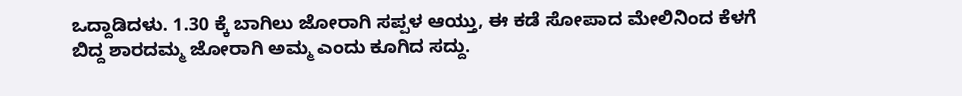ಒದ್ದಾಡಿದಳು. 1.30 ಕ್ಕೆ ಬಾಗಿಲು ಜೋರಾಗಿ ಸಪ್ಪಳ ಆಯ್ತು, ಈ ಕಡೆ ಸೋಪಾದ ಮೇಲಿನಿಂದ ಕೆಳಗೆ ಬಿದ್ದ ಶಾರದಮ್ಮ ಜೋರಾಗಿ ಅಮ್ಮ ಎಂದು ಕೂಗಿದ ಸದ್ದು.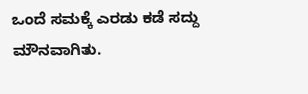ಒಂದೆ ಸಮಕ್ಕೆ ಎರಡು ಕಡೆ ಸದ್ದು ಮೌನವಾಗಿತು.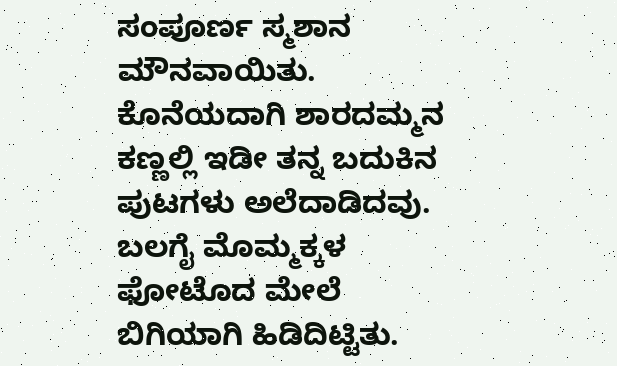ಸಂಪೂರ್ಣ ಸ್ಮಶಾನ ಮೌನವಾಯಿತು.
ಕೊನೆಯದಾಗಿ ಶಾರದಮ್ಮನ ಕಣ್ಣಲ್ಲಿ ಇಡೀ ತನ್ನ ಬದುಕಿನ ಪುಟಗಳು ಅಲೆದಾಡಿದವು. ಬಲಗೈ ಮೊಮ್ಮಕ್ಕಳ ಫೋಟೊದ ಮೇಲೆ ಬಿಗಿಯಾಗಿ ಹಿಡಿದಿಟ್ಟಿತು.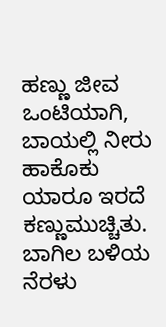ಹಣ್ಣು ಜೀವ ಒಂಟಿಯಾಗಿ, ಬಾಯಲ್ಲಿ ನೀರು ಹಾಕೊಕು ಯಾರೂ ಇರದೆ ಕಣ್ಣುಮುಚ್ಚಿತು. ಬಾಗಿಲ ಬಳಿಯ ನೆರಳು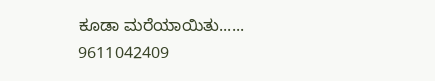ಕೂಡಾ ಮರೆಯಾಯಿತು......
9611042409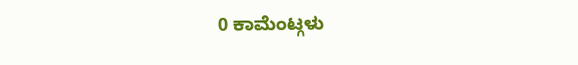0 ಕಾಮೆಂಟ್ಗಳು